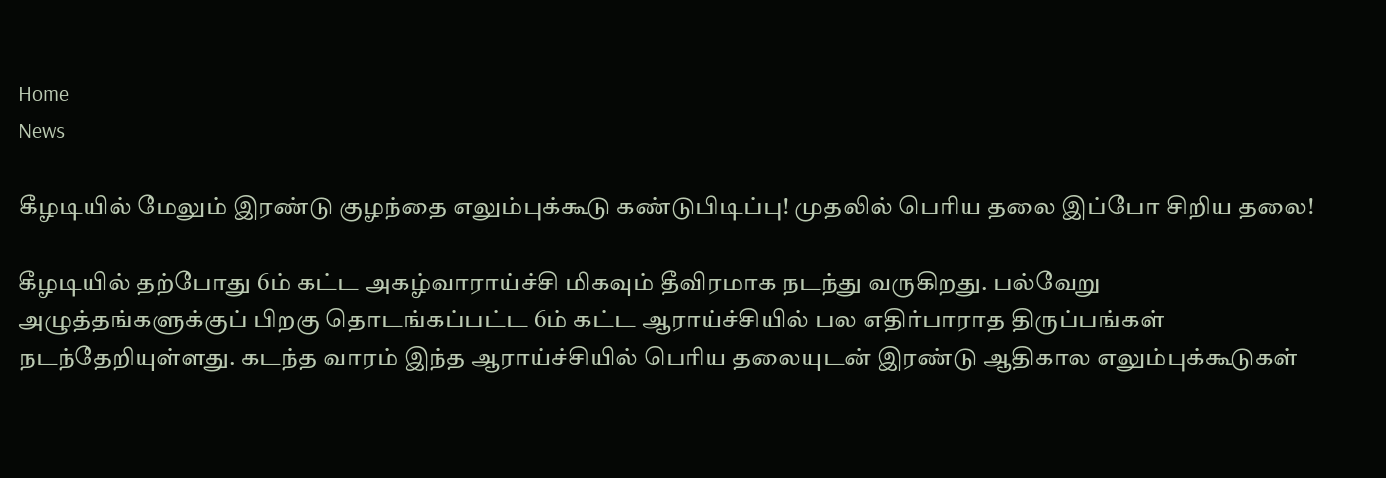Home
News

கீழடியில் மேலும் இரண்டு குழந்தை எலும்புக்கூடு கண்டுபிடிப்பு! முதலில் பெரிய தலை இப்போ சிறிய தலை!

கீழடியில் தற்போது 6ம் கட்ட அகழ்வாராய்ச்சி மிகவும் தீவிரமாக நடந்து வருகிறது. பல்வேறு அழுத்தங்களுக்குப் பிறகு தொடங்கப்பட்ட 6ம் கட்ட ஆராய்ச்சியில் பல எதிர்பாராத திருப்பங்கள் நடந்தேறியுள்ளது. கடந்த வாரம் இந்த ஆராய்ச்சியில் பெரிய தலையுடன் இரண்டு ஆதிகால எலும்புக்கூடுகள்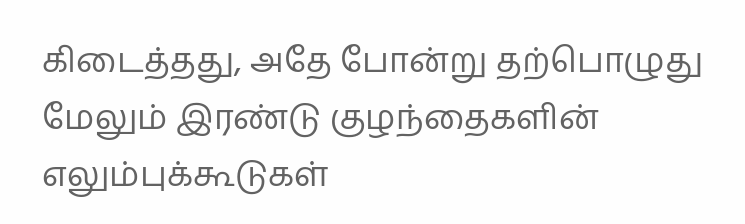கிடைத்தது, அதே போன்று தற்பொழுது மேலும் இரண்டு குழந்தைகளின் எலும்புக்கூடுகள்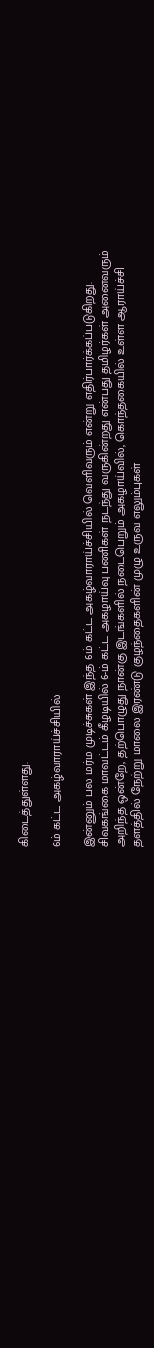கிடைத்துள்ளது.

6ம் கட்ட அகழ்வாராய்ச்சியில்

இன்னும் பல மர்ம முடிச்சுகள் இந்த 6ம் கட்ட அகழ்வாராய்ச்சியில் வெளிவரும் என்று எதிர்பார்க்கப்படுகிறது. சிவகங்கை மாவட்டம் கீழடியில் 6-ம் கட்ட அகழாய்வு பணிகள் நடந்து வருகின்றது என்பது தமிழர்கள் அனைவரும் அறிந்த ஒன்றே, தற்பொழுது நான்கு இடங்களில் நடைபெறும் அகழாய்வில், கொந்தகையில் உள்ள ஆராய்ச்சி தளத்தில் நேற்று மாலை இரண்டு குழந்தைகளின் முழு உருவ எலும்புகள்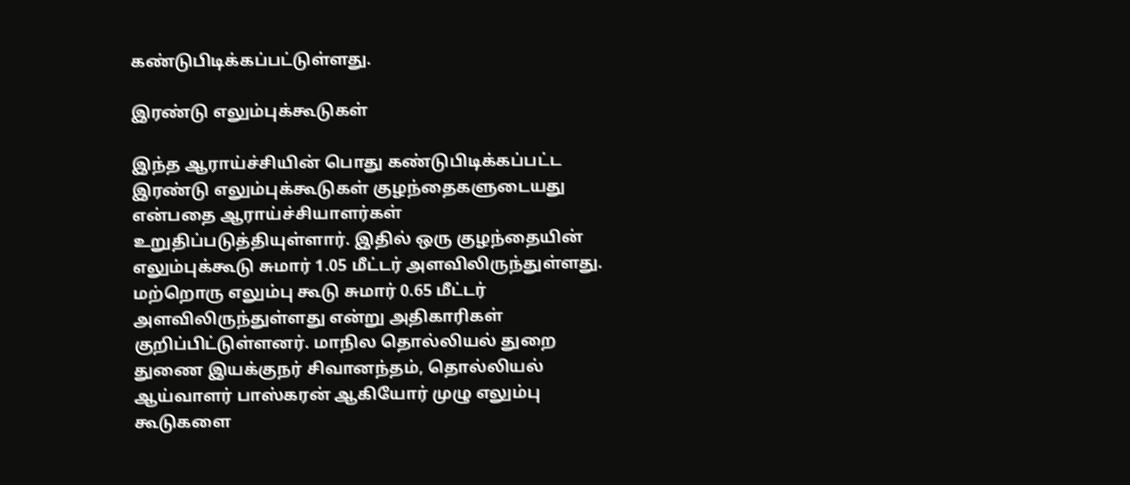கண்டுபிடிக்கப்பட்டுள்ளது.

இரண்டு எலும்புக்கூடுகள்

இந்த ஆராய்ச்சியின் பொது கண்டுபிடிக்கப்பட்ட இரண்டு எலும்புக்கூடுகள் குழந்தைகளுடையது என்பதை ஆராய்ச்சியாளர்கள் உறுதிப்படுத்தியுள்ளார். இதில் ஒரு குழந்தையின் எலும்புக்கூடு சுமார் 1.05 மீட்டர் அளவிலிருந்துள்ளது. மற்றொரு எலும்பு கூடு சுமார் 0.65 மீட்டர் அளவிலிருந்துள்ளது என்று அதிகாரிகள் குறிப்பிட்டுள்ளனர். மாநில தொல்லியல் துறை துணை இயக்குநர் சிவானந்தம், தொல்லியல் ஆய்வாளர் பாஸ்கரன் ஆகியோர் முழு எலும்பு கூடுகளை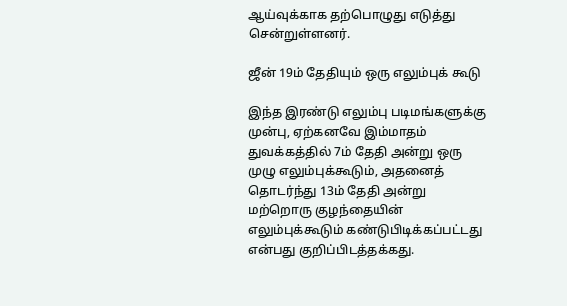ஆய்வுக்காக தற்பொழுது எடுத்து சென்றுள்ளனர்.

ஜீன் 19ம் தேதியும் ஒரு எலும்புக் கூடு

இந்த இரண்டு எலும்பு படிமங்களுக்கு முன்பு, ஏற்கனவே இம்மாதம் துவக்கத்தில் 7ம் தேதி அன்று ஒரு முழு எலும்புக்கூடும், அதனைத் தொடர்ந்து 13ம் தேதி அன்று மற்றொரு குழந்தையின் எலும்புக்கூடும் கண்டுபிடிக்கப்பட்டது என்பது குறிப்பிடத்தக்கது.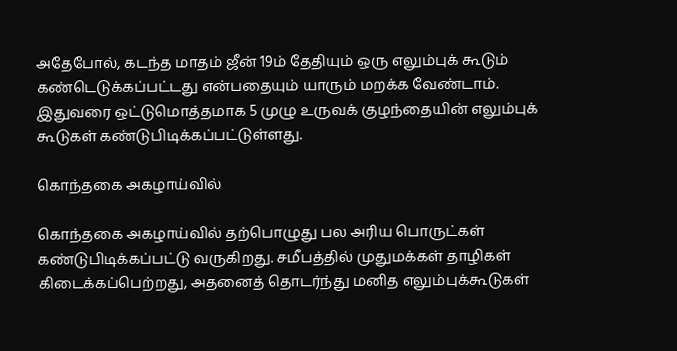அதேபோல், கடந்த மாதம் ஜீன் 19ம் தேதியும் ஒரு எலும்புக் கூடும் கண்டெடுக்கப்பட்டது என்பதையும் யாரும் மறக்க வேண்டாம். இதுவரை ஒட்டுமொத்தமாக 5 முழு உருவக் குழந்தையின் எலும்புக் கூடுகள் கண்டுபிடிக்கப்பட்டுள்ளது.

கொந்தகை அகழாய்வில்

கொந்தகை அகழாய்வில் தற்பொழுது பல அரிய பொருட்கள் கண்டுபிடிக்கப்பட்டு வருகிறது. சமீபத்தில் முதுமக்கள் தாழிகள் கிடைக்கப்பெற்றது, அதனைத் தொடர்ந்து மனித எலும்புக்கூடுகள்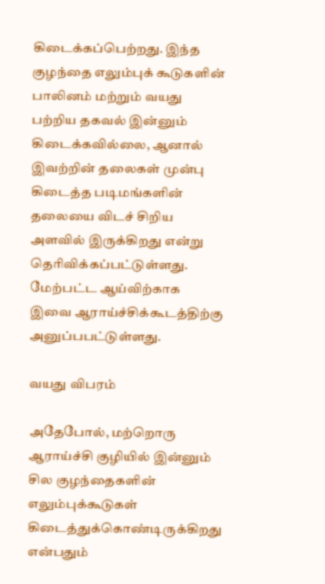கிடைக்கப்பெற்றது. இந்த குழந்தை எலும்புக் கூடுகளின் பாலினம் மற்றும் வயது பற்றிய தகவல் இன்னும் கிடைக்கவில்லை, ஆனால் இவற்றின் தலைகள் முன்பு கிடைத்த படிமங்களின் தலையை விடச் சிறிய அளவில் இருக்கிறது என்று தெரிவிக்கப்பட்டுள்ளது. மேற்பட்ட ஆய்விற்காக இவை ஆராய்ச்சிக்கூடத்திற்கு அனுப்பபட்டுள்ளது.

வயது விபரம்

அதேபோல், மற்றொரு ஆராய்ச்சி குழியில் இன்னும் சில குழந்தைகளின் எலும்புக்கூடுகள் கிடைத்துக்கொண்டிருக்கிறது என்பதும்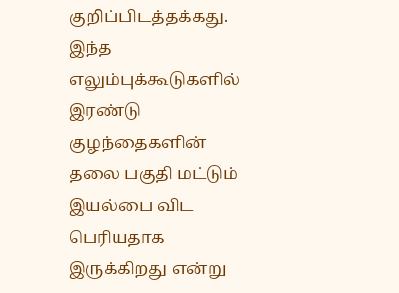குறிப்பிடத்தக்கது. இந்த எலும்புக்கூடுகளில் இரண்டு குழந்தைகளின் தலை பகுதி மட்டும் இயல்பை விட பெரியதாக இருக்கிறது என்று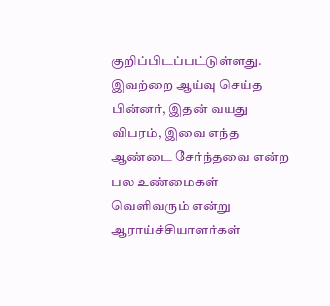குறிப்பிடப்பட்டுள்ளது. இவற்றை ஆய்வு செய்த பின்னர், இதன் வயது விபரம், இவை எந்த ஆண்டை சேர்ந்தவை என்ற பல உண்மைகள் வெளிவரும் என்று ஆராய்ச்சியாளர்கள்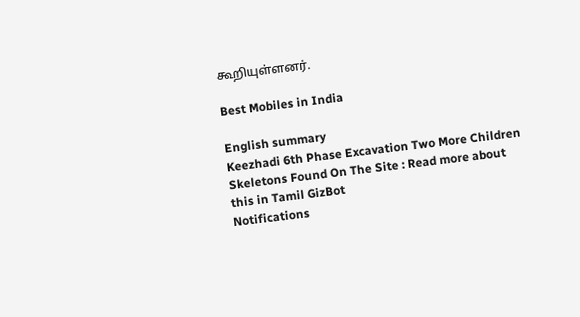கூறியுள்ளனர்.

Best Mobiles in India

English summary
Keezhadi 6th Phase Excavation Two More Children Skeletons Found On The Site : Read more about this in Tamil GizBot
Notifications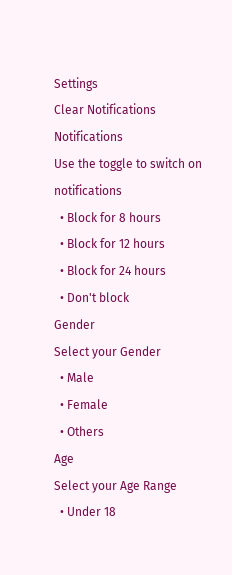Settings
Clear Notifications
Notifications
Use the toggle to switch on notifications
  • Block for 8 hours
  • Block for 12 hours
  • Block for 24 hours
  • Don't block
Gender
Select your Gender
  • Male
  • Female
  • Others
Age
Select your Age Range
  • Under 18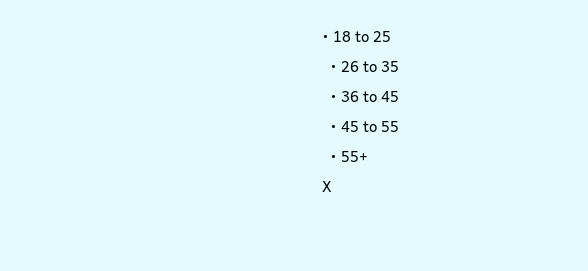• 18 to 25
  • 26 to 35
  • 36 to 45
  • 45 to 55
  • 55+
X